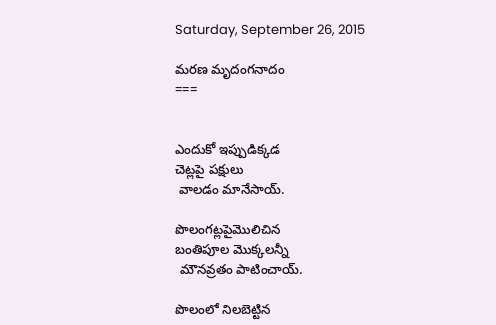Saturday, September 26, 2015

మరణ మృదంగనాదం
===


ఎందుకో ఇప్పుడిక్కడ
చెట్లపై పక్షులు
 వాలడం మానేసాయ్.

పొలంగట్లపైమొలిచిన
బంతిపూల మొక్కలన్నీ
 మౌనవ్రతం పాటించాయ్.

పొలంలో నిలబెట్టిన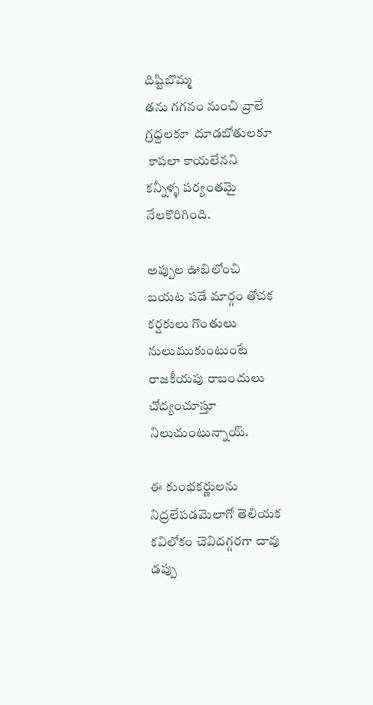దిష్టిబొమ్మ
తను గగనం నుంచి వ్రాలే
గ్రద్దలకూ  దూడబోతులకూ
 కాపలా కాయలేనని
కన్నీళ్ళ పర్యంతమై నేలకొరిగింది.

అప్పుల ఊబిలోంచి
బయట పడే మార్గం తోచక
కర్షకులు గొంతులు నులుముకుంటుంటే
రాజకీయపు రాబందులు
చోద్యంచూస్తూ నిలుచుంటున్నాయ్.

ఈ కుంభకర్ణులను నిద్రలేపడమెలాగో తెలియక
కవిలోకం చెవిదగ్గరగా చావు డప్పు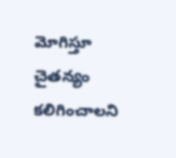మోగిస్తూ
చైతన్యం కలిగించాలని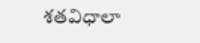శతవిధాలా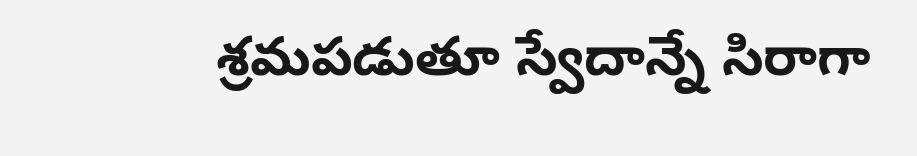శ్రమపడుతూ స్వేదాన్నే సిరాగా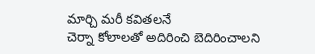మార్చి మరీ కవితలనే
చెర్నా కోలాలతో అదిరించి బెదిరించాలని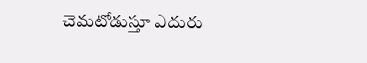చెమటోడుస్తూ ఎదురు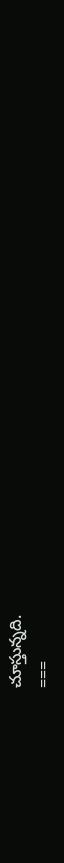చూస్తున్నది.
===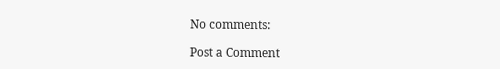No comments:

Post a Comment